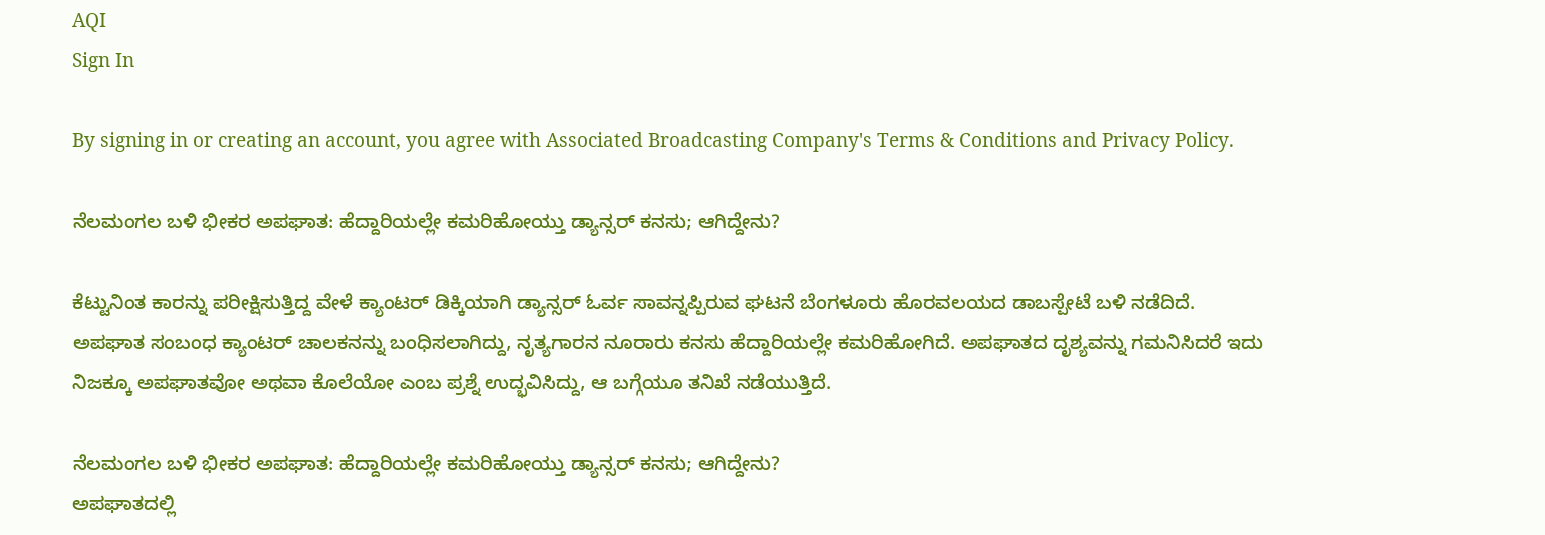AQI
Sign In

By signing in or creating an account, you agree with Associated Broadcasting Company's Terms & Conditions and Privacy Policy.

ನೆಲಮಂಗಲ ಬಳಿ ಭೀಕರ ಅಪಘಾತ: ಹೆದ್ದಾರಿಯಲ್ಲೇ ಕಮರಿಹೋಯ್ತು ಡ್ಯಾನ್ಸರ್ ಕನಸು; ಆಗಿದ್ದೇನು?

ಕೆಟ್ಟುನಿಂತ ಕಾರನ್ನು ಪರೀಕ್ಷಿಸುತ್ತಿದ್ದ ವೇಳೆ ಕ್ಯಾಂಟರ್ ಡಿಕ್ಕಿಯಾಗಿ ಡ್ಯಾನ್ಸರ್ ಓರ್ವ ಸಾವನ್ನಪ್ಪಿರುವ ಘಟನೆ ಬೆಂಗಳೂರು ಹೊರವಲಯದ ಡಾಬಸ್ಪೇಟೆ ಬಳಿ ನಡೆದಿದೆ. ಅಪಘಾತ ಸಂಬಂಧ ಕ್ಯಾಂಟರ್ ಚಾಲಕನನ್ನು ಬಂಧಿಸಲಾಗಿದ್ದು, ನೃತ್ಯಗಾರನ ನೂರಾರು ಕನಸು ಹೆದ್ದಾರಿಯಲ್ಲೇ ಕಮರಿಹೋಗಿದೆ. ಅಪಘಾತದ ದೃಶ್ಯವನ್ನು ಗಮನಿಸಿದರೆ ಇದು ನಿಜಕ್ಕೂ ಅಪಘಾತವೋ ಅಥವಾ ಕೊಲೆಯೋ ಎಂಬ ಪ್ರಶ್ನೆ ಉದ್ಭವಿಸಿದ್ದು, ಆ ಬಗ್ಗೆಯೂ ತನಿಖೆ ನಡೆಯುತ್ತಿದೆ.

ನೆಲಮಂಗಲ ಬಳಿ ಭೀಕರ ಅಪಘಾತ: ಹೆದ್ದಾರಿಯಲ್ಲೇ ಕಮರಿಹೋಯ್ತು ಡ್ಯಾನ್ಸರ್ ಕನಸು; ಆಗಿದ್ದೇನು?
ಅಪಘಾತದಲ್ಲಿ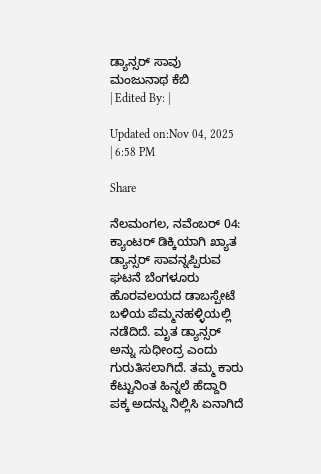ಡ್ಯಾನ್ಸರ್ ಸಾವು
ಮಂಜುನಾಥ ಕೆಬಿ
| Edited By: |

Updated on:Nov 04, 2025 | 6:58 PM

Share

ನೆಲಮಂಗಲ, ನವೆಂಬರ್ 04: ಕ್ಯಾಂಟರ್ ಡಿಕ್ಕಿಯಾಗಿ ಖ್ಯಾತ ಡ್ಯಾನ್ಸರ್ ಸಾವನ್ನಪ್ಪಿರುವ ಘಟನೆ ಬೆಂಗಳೂರು ಹೊರವಲಯದ ಡಾಬಸ್ಪೇಟೆ ಬಳಿಯ ಪೆಮ್ಮನಹಳ್ಳಿಯಲ್ಲಿ ನಡೆದಿದೆ. ಮೃತ ಡ್ಯಾನ್ಸರ್ ಅನ್ನು ಸುಧೀಂದ್ರ ಎಂದು ಗುರುತಿಸಲಾಗಿದೆ. ತಮ್ಮ ಕಾರು ಕೆಟ್ಟುನಿಂತ ಹಿನ್ನಲೆ ಹೆದ್ದಾರಿ ಪಕ್ಕ ಅದನ್ನು ನಿಲ್ಲಿಸಿ ಏನಾಗಿದೆ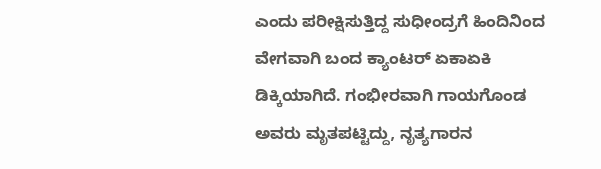ಎಂದು ಪರೀಕ್ಷಿಸುತ್ತಿದ್ದ ಸುಧೀಂದ್ರಗೆ ಹಿಂದಿನಿಂದ ವೇಗವಾಗಿ ಬಂದ ಕ್ಯಾಂಟರ್ ಏಕಾಏಕಿ ಡಿಕ್ಕಿಯಾಗಿದೆ. ಗಂಭೀರವಾಗಿ ಗಾಯಗೊಂಡ ಅವರು ಮೃತಪಟ್ಟಿದ್ದು, ನೃತ್ಯಗಾರನ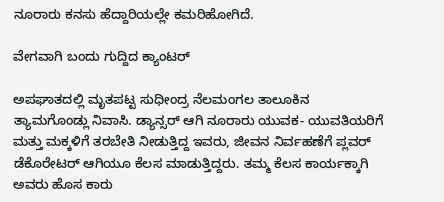ನೂರಾರು ಕನಸು ಹೆದ್ದಾರಿಯಲ್ಲೇ ಕಮರಿಹೋಗಿದೆ.

ವೇಗವಾಗಿ ಬಂದು ಗುದ್ದಿದ ಕ್ಯಾಂಟರ್

ಅಪಘಾತದಲ್ಲಿ ಮೃತಪಟ್ಟ ಸುಧೀಂದ್ರ ನೆಲಮಂಗಲ ತಾಲೂಕಿನ ತ್ಯಾಮಗೊಂಡ್ಲು ನಿವಾಸಿ. ಡ್ಯಾನ್ಸರ್ ಆಗಿ ನೂರಾರು ಯುವಕ- ಯುವತಿಯರಿಗೆ ಮತ್ತು ಮಕ್ಕಳಿಗೆ ತರಬೇತಿ ನೀಡುತ್ತಿದ್ದ ಇವರು, ಜೀವನ ನಿರ್ವಹಣೆಗೆ ಪ್ಲವರ್ ಡೆಕೊರೇಟರ್ ಆಗಿಯೂ ಕೆಲಸ ಮಾಡುತ್ತಿದ್ದರು. ತಮ್ಮ ಕೆಲಸ ಕಾರ್ಯಕ್ಕಾಗಿ ಅವರು ಹೊಸ ಕಾರು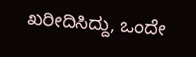ಖರೀದಿಸಿದ್ದು, ಒಂದೇ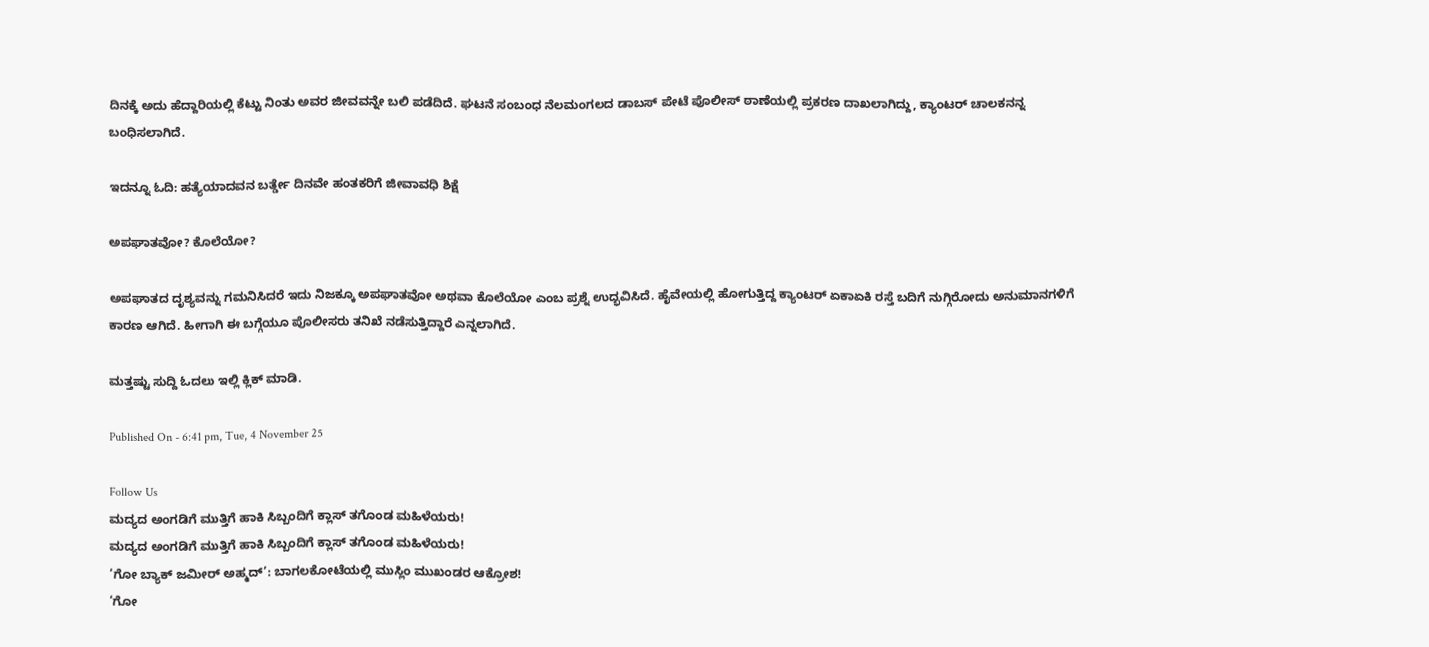ದಿನಕ್ಕೆ ಅದು ಹೆದ್ದಾರಿಯಲ್ಲಿ ಕೆಟ್ಟು ನಿಂತು ಅವರ ಜೀವವನ್ನೇ ಬಲಿ ಪಡೆದಿದೆ. ಘಟನೆ ಸಂಬಂಧ ನೆಲಮಂಗಲದ ಡಾಬಸ್ ಪೇಟೆ ಪೊಲೀಸ್ ಠಾಣೆಯಲ್ಲಿ ಪ್ರಕರಣ ದಾಖಲಾಗಿದ್ದು, ಕ್ಯಾಂಟರ್ ಚಾಲಕನನ್ನ ಬಂಧಿಸಲಾಗಿದೆ.

ಇದನ್ನೂ ಓದಿ: ಹತ್ಯೆಯಾದವನ ಬರ್ತ್ಡೇ ದಿನವೇ ಹಂತಕರಿಗೆ ಜೀವಾವಧಿ ಶಿಕ್ಷೆ

ಅಪಘಾತವೋ? ಕೊಲೆಯೋ?

ಅಪಘಾತದ ದೃಶ್ಯವನ್ನು ಗಮನಿಸಿದರೆ ಇದು ನಿಜಕ್ಕೂ ಅಪಘಾತವೋ ಅಥವಾ ಕೊಲೆಯೋ ಎಂಬ ಪ್ರಶ್ನೆ ಉದ್ಭವಿಸಿದೆ. ಹೈವೇಯಲ್ಲಿ ಹೋಗುತ್ತಿದ್ದ ಕ್ಯಾಂಟರ್ ಏಕಾಏಕಿ ರಸ್ತೆ ಬದಿಗೆ ನುಗ್ಗಿರೋದು ಅನುಮಾನಗಳಿಗೆ ಕಾರಣ ಆಗಿದೆ. ಹೀಗಾಗಿ ಈ ಬಗ್ಗೆಯೂ ಪೊಲೀಸರು ತನಿಖೆ ನಡೆಸುತ್ತಿದ್ದಾರೆ ಎನ್ನಲಾಗಿದೆ.

ಮತ್ತಷ್ಟು ಸುದ್ದಿ ಓದಲು ಇಲ್ಲಿ ಕ್ಲಿಕ್ ಮಾಡಿ.

Published On - 6:41 pm, Tue, 4 November 25

Follow Us
ಮದ್ಯದ ಅಂಗಡಿಗೆ ಮುತ್ತಿಗೆ ಹಾಕಿ ಸಿಬ್ಬಂದಿಗೆ ಕ್ಲಾಸ್ ತಗೊಂಡ ಮಹಿಳೆಯರು!
ಮದ್ಯದ ಅಂಗಡಿಗೆ ಮುತ್ತಿಗೆ ಹಾಕಿ ಸಿಬ್ಬಂದಿಗೆ ಕ್ಲಾಸ್ ತಗೊಂಡ ಮಹಿಳೆಯರು!
‘ಗೋ ಬ್ಯಾಕ್ ಜಮೀರ್ ಅಹ್ಮದ್’: ಬಾಗಲಕೋಟೆಯಲ್ಲಿ ಮುಸ್ಲಿಂ ಮುಖಂಡರ ಆಕ್ರೋಶ!
‘ಗೋ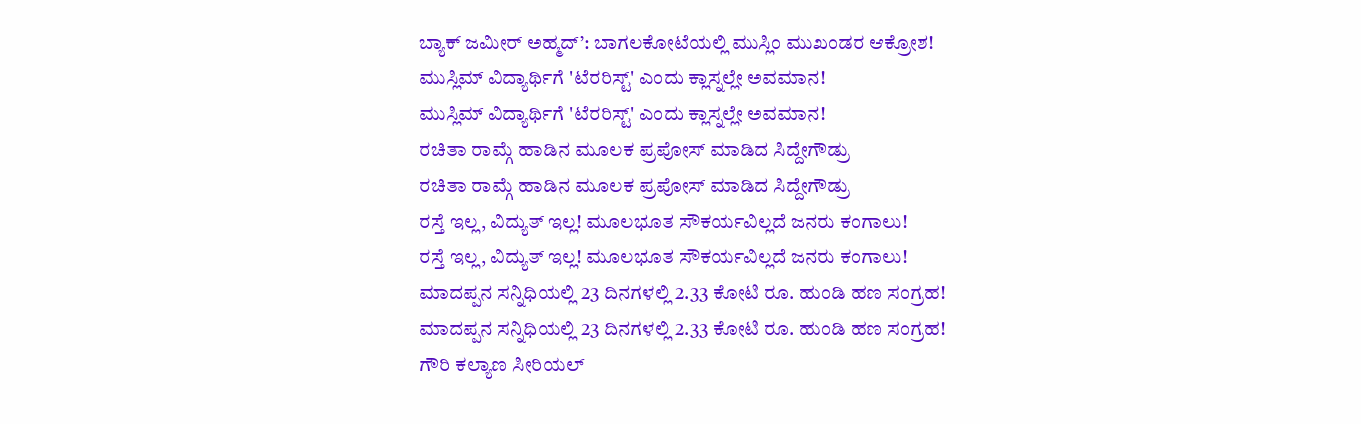ಬ್ಯಾಕ್ ಜಮೀರ್ ಅಹ್ಮದ್’: ಬಾಗಲಕೋಟೆಯಲ್ಲಿ ಮುಸ್ಲಿಂ ಮುಖಂಡರ ಆಕ್ರೋಶ!
ಮುಸ್ಲಿಮ್ ವಿದ್ಯಾರ್ಥಿಗೆ 'ಟೆರರಿಸ್ಟ್' ಎಂದು ಕ್ಲಾಸ್ನಲ್ಲೇ ಅವಮಾನ!
ಮುಸ್ಲಿಮ್ ವಿದ್ಯಾರ್ಥಿಗೆ 'ಟೆರರಿಸ್ಟ್' ಎಂದು ಕ್ಲಾಸ್ನಲ್ಲೇ ಅವಮಾನ!
ರಚಿತಾ ರಾಮ್ಗೆ ಹಾಡಿನ ಮೂಲಕ ಪ್ರಪೋಸ್ ಮಾಡಿದ ಸಿದ್ದೇಗೌಡ್ರು
ರಚಿತಾ ರಾಮ್ಗೆ ಹಾಡಿನ ಮೂಲಕ ಪ್ರಪೋಸ್ ಮಾಡಿದ ಸಿದ್ದೇಗೌಡ್ರು
ರಸ್ತೆ ಇಲ್ಲ, ವಿದ್ಯುತ್ ಇಲ್ಲ! ಮೂಲಭೂತ ಸೌಕರ್ಯವಿಲ್ಲದೆ ಜನರು ಕಂಗಾಲು!
ರಸ್ತೆ ಇಲ್ಲ, ವಿದ್ಯುತ್ ಇಲ್ಲ! ಮೂಲಭೂತ ಸೌಕರ್ಯವಿಲ್ಲದೆ ಜನರು ಕಂಗಾಲು!
ಮಾದಪ್ಪನ ಸನ್ನಿಧಿಯಲ್ಲಿ 23 ದಿನಗಳಲ್ಲಿ 2.33 ಕೋಟಿ ರೂ. ಹುಂಡಿ ಹಣ ಸಂಗ್ರಹ!
ಮಾದಪ್ಪನ ಸನ್ನಿಧಿಯಲ್ಲಿ 23 ದಿನಗಳಲ್ಲಿ 2.33 ಕೋಟಿ ರೂ. ಹುಂಡಿ ಹಣ ಸಂಗ್ರಹ!
ಗೌರಿ ಕಲ್ಯಾಣ ಸೀರಿಯಲ್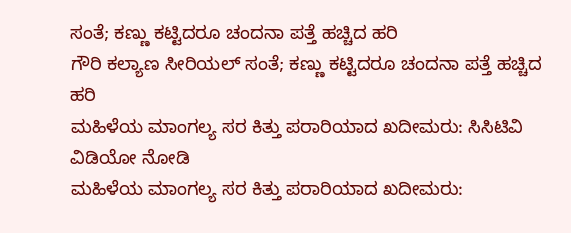ಸಂತೆ; ಕಣ್ಣು ಕಟ್ಟಿದರೂ ಚಂದನಾ ಪತ್ತೆ ಹಚ್ಚಿದ ಹರಿ
ಗೌರಿ ಕಲ್ಯಾಣ ಸೀರಿಯಲ್ ಸಂತೆ; ಕಣ್ಣು ಕಟ್ಟಿದರೂ ಚಂದನಾ ಪತ್ತೆ ಹಚ್ಚಿದ ಹರಿ
ಮಹಿಳೆಯ ಮಾಂಗಲ್ಯ ಸರ ಕಿತ್ತು ಪರಾರಿಯಾದ ಖದೀಮರು: ಸಿಸಿಟಿವಿ ವಿಡಿಯೋ ನೋಡಿ
ಮಹಿಳೆಯ ಮಾಂಗಲ್ಯ ಸರ ಕಿತ್ತು ಪರಾರಿಯಾದ ಖದೀಮರು: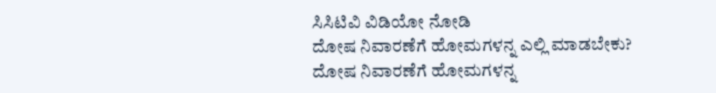ಸಿಸಿಟಿವಿ ವಿಡಿಯೋ ನೋಡಿ
ದೋಷ ನಿವಾರಣೆಗೆ ಹೋಮಗಳನ್ನ ಎಲ್ಲಿ ಮಾಡಬೇಕು?
ದೋಷ ನಿವಾರಣೆಗೆ ಹೋಮಗಳನ್ನ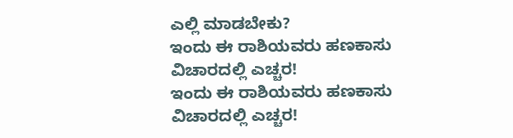ಎಲ್ಲಿ ಮಾಡಬೇಕು?
ಇಂದು ಈ ರಾಶಿಯವರು ಹಣಕಾಸು ವಿಚಾರದಲ್ಲಿ ಎಚ್ಚರ!
ಇಂದು ಈ ರಾಶಿಯವರು ಹಣಕಾಸು ವಿಚಾರದಲ್ಲಿ ಎಚ್ಚರ!